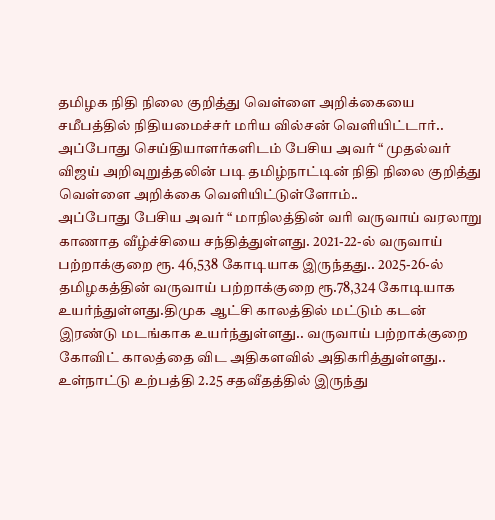தமிழக நிதி நிலை குறித்து வெள்ளை அறிக்கையை சமீபத்தில் நிதியமைச்சர் மரிய வில்சன் வெளியிட்டார்.. அப்போது செய்தியாளர்களிடம் பேசிய அவர் “ முதல்வர் விஜய் அறிவுறுத்தலின் படி தமிழ்நாட்டின் நிதி நிலை குறித்து வெள்ளை அறிக்கை வெளியிட்டுள்ளோம்..
அப்போது பேசிய அவர் “ மாநிலத்தின் வரி வருவாய் வரலாறு காணாத வீழ்ச்சியை சந்தித்துள்ளது. 2021-22-ல் வருவாய் பற்றாக்குறை ரூ. 46,538 கோடியாக இருந்தது.. 2025-26-ல் தமிழகத்தின் வருவாய் பற்றாக்குறை ரூ.78,324 கோடியாக உயர்ந்துள்ளது.திமுக ஆட்சி காலத்தில் மட்டும் கடன் இரண்டு மடங்காக உயர்ந்துள்ளது.. வருவாய் பற்றாக்குறை கோவிட் காலத்தை விட அதிகளவில் அதிகரித்துள்ளது..
உள்நாட்டு உற்பத்தி 2.25 சதவீதத்தில் இருந்து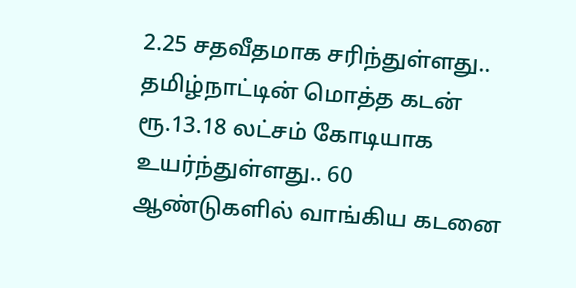2.25 சதவீதமாக சரிந்துள்ளது.. தமிழ்நாட்டின் மொத்த கடன் ரூ.13.18 லட்சம் கோடியாக உயர்ந்துள்ளது.. 60 ஆண்டுகளில் வாங்கிய கடனை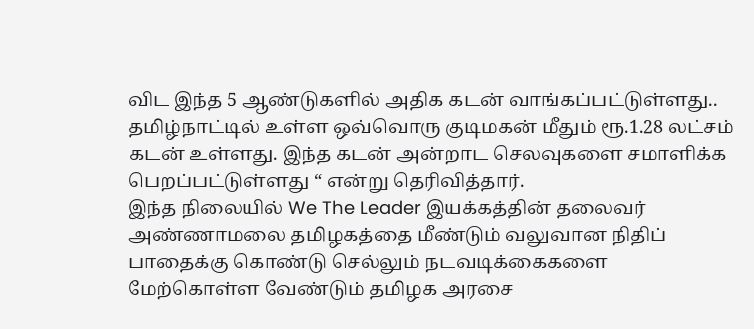விட இந்த 5 ஆண்டுகளில் அதிக கடன் வாங்கப்பட்டுள்ளது.. தமிழ்நாட்டில் உள்ள ஒவ்வொரு குடிமகன் மீதும் ரூ.1.28 லட்சம் கடன் உள்ளது. இந்த கடன் அன்றாட செலவுகளை சமாளிக்க பெறப்பட்டுள்ளது “ என்று தெரிவித்தார்.
இந்த நிலையில் We The Leader இயக்கத்தின் தலைவர் அண்ணாமலை தமிழகத்தை மீண்டும் வலுவான நிதிப் பாதைக்கு கொண்டு செல்லும் நடவடிக்கைகளை மேற்கொள்ள வேண்டும் தமிழக அரசை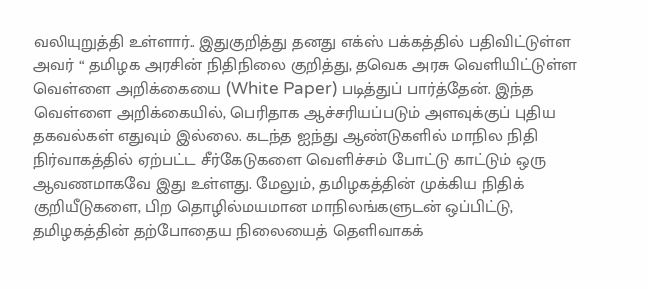வலியுறுத்தி உள்ளார்.. இதுகுறித்து தனது எக்ஸ் பக்கத்தில் பதிவிட்டுள்ள அவர் “ தமிழக அரசின் நிதிநிலை குறித்து, தவெக அரசு வெளியிட்டுள்ள வெள்ளை அறிக்கையை (White Paper) படித்துப் பார்த்தேன். இந்த வெள்ளை அறிக்கையில், பெரிதாக ஆச்சரியப்படும் அளவுக்குப் புதிய தகவல்கள் எதுவும் இல்லை. கடந்த ஐந்து ஆண்டுகளில் மாநில நிதி நிர்வாகத்தில் ஏற்பட்ட சீர்கேடுகளை வெளிச்சம் போட்டு காட்டும் ஒரு ஆவணமாகவே இது உள்ளது. மேலும், தமிழகத்தின் முக்கிய நிதிக் குறியீடுகளை, பிற தொழில்மயமான மாநிலங்களுடன் ஒப்பிட்டு, தமிழகத்தின் தற்போதைய நிலையைத் தெளிவாகக்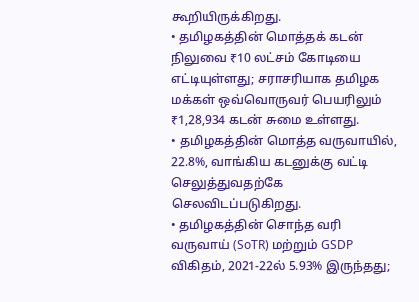கூறியிருக்கிறது.
• தமிழகத்தின் மொத்தக் கடன் நிலுவை ₹10 லட்சம் கோடியை எட்டியுள்ளது; சராசரியாக தமிழக மக்கள் ஒவ்வொருவர் பெயரிலும் ₹1,28,934 கடன் சுமை உள்ளது.
• தமிழகத்தின் மொத்த வருவாயில், 22.8%, வாங்கிய கடனுக்கு வட்டி செலுத்துவதற்கே செலவிடப்படுகிறது.
• தமிழகத்தின் சொந்த வரி வருவாய் (SoTR) மற்றும் GSDP விகிதம், 2021-22ல் 5.93% இருந்தது;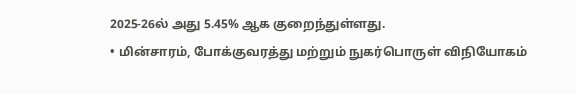2025-26ல் அது 5.45% ஆக குறைந்துள்ளது.
• மின்சாரம், போக்குவரத்து மற்றும் நுகர்பொருள் விநியோகம்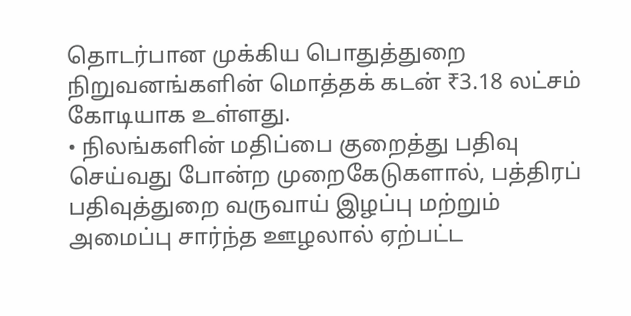தொடர்பான முக்கிய பொதுத்துறை நிறுவனங்களின் மொத்தக் கடன் ₹3.18 லட்சம் கோடியாக உள்ளது.
• நிலங்களின் மதிப்பை குறைத்து பதிவு செய்வது போன்ற முறைகேடுகளால், பத்திரப் பதிவுத்துறை வருவாய் இழப்பு மற்றும் அமைப்பு சார்ந்த ஊழலால் ஏற்பட்ட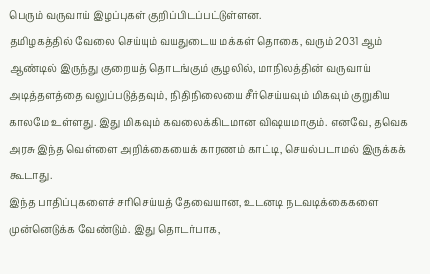பெரும் வருவாய் இழப்புகள் குறிப்பிடப்பட்டுள்ளன.
தமிழகத்தில் வேலை செய்யும் வயதுடைய மக்கள் தொகை, வரும் 2031 ஆம் ஆண்டில் இருந்து குறையத் தொடங்கும் சூழலில், மாநிலத்தின் வருவாய் அடித்தளத்தை வலுப்படுத்தவும், நிதிநிலையை சீர்செய்யவும் மிகவும் குறுகிய காலமே உள்ளது. இது மிகவும் கவலைக்கிடமான விஷயமாகும். எனவே, தவெக அரசு இந்த வெள்ளை அறிக்கையைக் காரணம் காட்டி, செயல்படாமல் இருக்கக் கூடாது.
இந்த பாதிப்புகளைச் சரிசெய்யத் தேவையான, உடனடி நடவடிக்கைகளை முன்னெடுக்க வேண்டும். இது தொடர்பாக,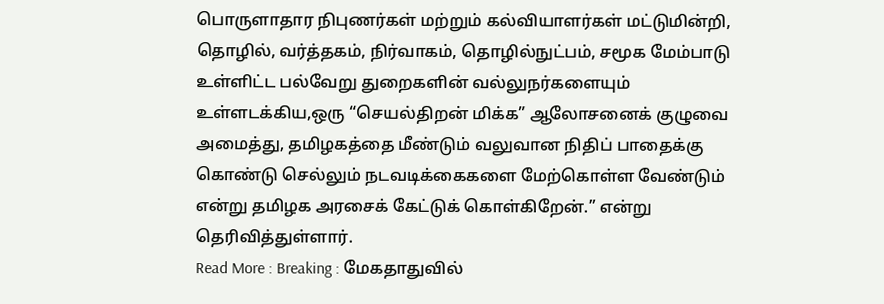பொருளாதார நிபுணர்கள் மற்றும் கல்வியாளர்கள் மட்டுமின்றி, தொழில், வர்த்தகம், நிர்வாகம், தொழில்நுட்பம், சமூக மேம்பாடு உள்ளிட்ட பல்வேறு துறைகளின் வல்லுநர்களையும் உள்ளடக்கிய,ஒரு “செயல்திறன் மிக்க” ஆலோசனைக் குழுவை அமைத்து, தமிழகத்தை மீண்டும் வலுவான நிதிப் பாதைக்கு கொண்டு செல்லும் நடவடிக்கைகளை மேற்கொள்ள வேண்டும் என்று தமிழக அரசைக் கேட்டுக் கொள்கிறேன்.” என்று தெரிவித்துள்ளார்.
Read More : Breaking : மேகதாதுவில்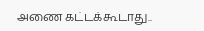அணை கட்டக்கூடாது..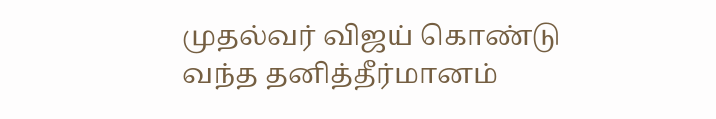முதல்வர் விஜய் கொண்டு வந்த தனித்தீர்மானம்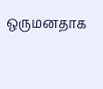ஒருமனதாக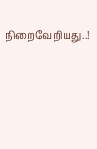நிறைவேறியது..!